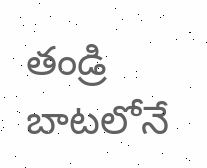తండ్రి బాటలోనే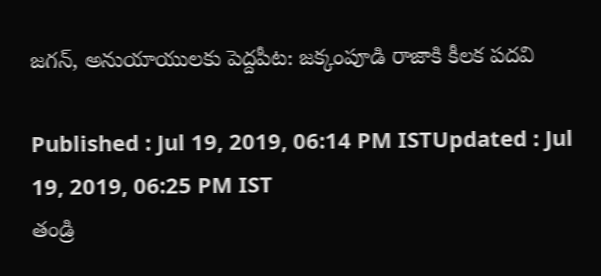జగన్, అనుయాయులకు పెద్దపీట: జక్కంపూడి రాజాకి కీలక పదవి

Published : Jul 19, 2019, 06:14 PM ISTUpdated : Jul 19, 2019, 06:25 PM IST
తండ్రి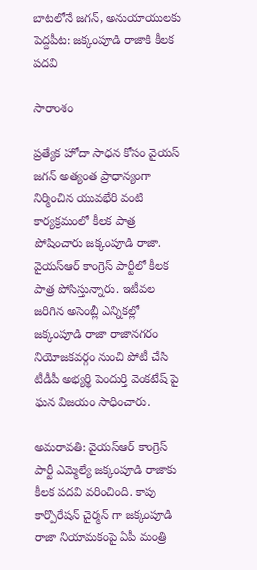బాటలోనే జగన్, అనుయాయులకు పెద్దపీట: జక్కంపూడి రాజాకి కీలక పదవి

సారాంశం

ప్రత్యేక హోదా సాధన కోసం వైయస్ జగన్ అత్యంత ప్రాధాన్యంగా నిర్మించిన యువభేరి వంటి కార్యక్రమంలో కీలక పాత్ర పోషించారు జక్కంపూడి రాజా. వైయస్ఆర్ కాంగ్రెస్ పార్టీలో కీలక పాత్ర పోసిస్తున్నారు. ఇటీవల జరిగిన అసెంబ్లీ ఎన్నికల్లో జక్కంపూడి రాజా రాజానగరం నియోజకవర్గం నుంచి పోటీ చేసి టీడీపీ అభ్యర్థి పెందుర్తి వెంకటేష్ పై ఘన విజయం సాధించారు.

అమరావతి: వైయస్ఆర్ కాంగ్రెస్ పార్టీ ఎమ్మెల్యే జక్కంపూడి రాజాకు కీలక పదవి వరించింది. కాపు కార్పొరేషన్ చైర్మన్ గా జక్కంపూడి రాజా నియామకంపై ఏపీ మంత్రి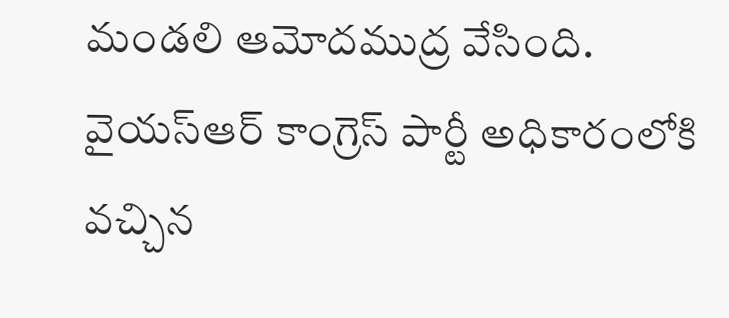మండలి ఆమోదముద్ర వేసింది. వైయస్ఆర్ కాంగ్రెస్ పార్టీ అధికారంలోకి వచ్చిన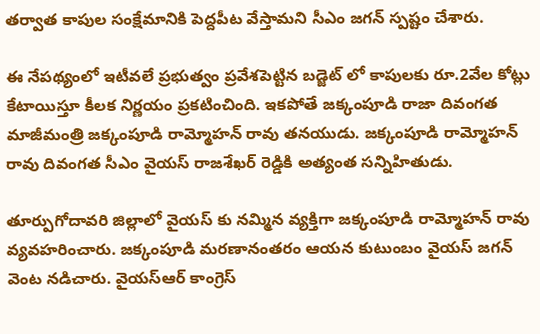తర్వాత కాపుల సంక్షేమానికి పెద్దపీట వేస్తామని సీఎం జగన్ స్పష్టం చేశారు.

ఈ నేపథ్యంలో ఇటీవలే ప్రభుత్వం ప్రవేశపెట్టిన బడ్జెట్ లో కాపులకు రూ.2వేల కోట్లు కేటాయిస్తూ కీలక నిర్ణయం ప్రకటించింది. ఇకపోతే జక్కంపూడి రాజా దివంగత మాజీమంత్రి జక్కంపూడి రామ్మోహన్ రావు తనయుడు. జక్కంపూడి రామ్మోహన్ రావు దివంగత సీఎం వైయస్ రాజశేఖర్ రెడ్డికి అత్యంత సన్నిహితుడు.

తూర్పుగోదావరి జిల్లాలో వైయస్ కు నమ్మిన వ్యక్తిగా జక్కంపూడి రామ్మోహన్ రావు వ్యవహరించారు. జక్కంపూడి మరణానంతరం ఆయన కుటుంబం వైయస్ జగన్ వెంట నడిచారు. వైయస్ఆర్ కాంగ్రెస్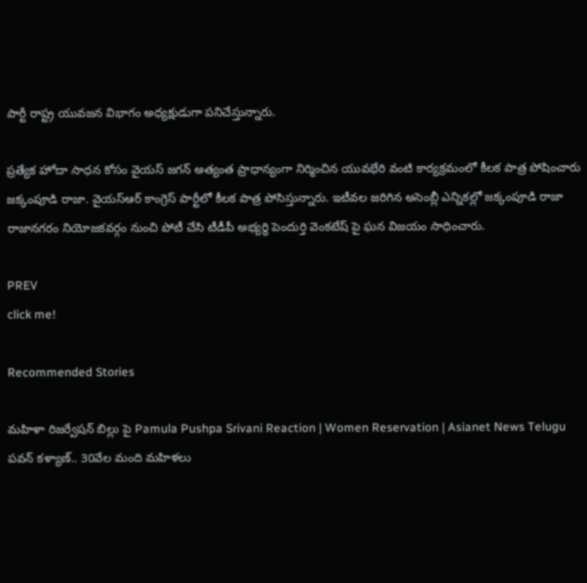పార్టీ రాష్ట్ర యువజన విభాగం అధ్యక్షుడుగా పనిచేస్తున్నారు.

ప్రత్యేక హోదా సాధన కోసం వైయస్ జగన్ అత్యంత ప్రాధాన్యంగా నిర్మించిన యువభేరి వంటి కార్యక్రమంలో కీలక పాత్ర పోషించారు జక్కంపూడి రాజా. వైయస్ఆర్ కాంగ్రెస్ పార్టీలో కీలక పాత్ర పోసిస్తున్నారు. ఇటీవల జరిగిన అసెంబ్లీ ఎన్నికల్లో జక్కంపూడి రాజా రాజానగరం నియోజకవర్గం నుంచి పోటీ చేసి టీడీపీ అభ్యర్థి పెందుర్తి వెంకటేష్ పై ఘన విజయం సాధించారు.

PREV
click me!

Recommended Stories

మహిళా రిజర్వేషన్ బిల్లు పై Pamula Pushpa Srivani Reaction | Women Reservation | Asianet News Telugu
పవన్‌ కళ్యాణ్‌.. 30వేల మంది మహిళలు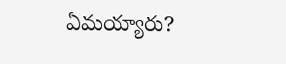ఏమయ్యారు?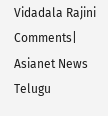Vidadala Rajini Comments| Asianet News Telugu